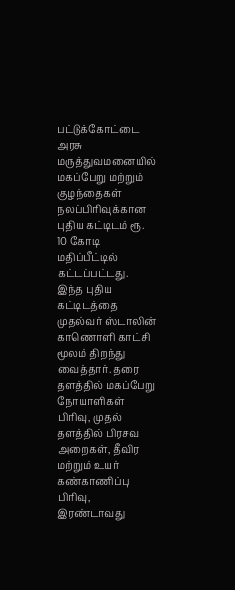பட்டுக்கோட்டை அரசு மருத்துவமனையில் மகப்பேறு மற்றும் குழந்தைகள் நலப்பிரிவுக்கான புதிய கட்டிடம் ரூ. 10 கோடி மதிப்பீட்டில் கட்டப்பட்டது. இந்த புதிய கட்டிடத்தை முதல்வர் ஸ்டாலின் காணொளி காட்சி மூலம் திறந்து வைத்தார். தரை தளத்தில் மகப்பேறு நோயாளிகள் பிரிவு, முதல் தளத்தில் பிரசவ அறைகள், தீவிர மற்றும் உயர் கண்காணிப்பு பிரிவு, இரண்டாவது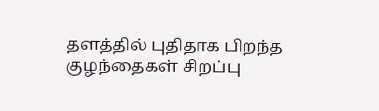தளத்தில் புதிதாக பிறந்த குழந்தைகள் சிறப்பு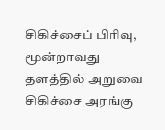சிகிச்சைப் பிரிவு, மூன்றாவது தளத்தில் அறுவை சிகிச்சை அரங்கு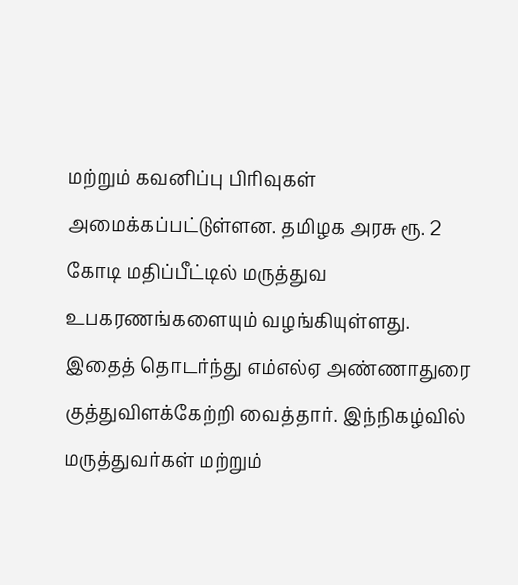மற்றும் கவனிப்பு பிரிவுகள் அமைக்கப்பட்டுள்ளன. தமிழக அரசு ரூ. 2 கோடி மதிப்பீட்டில் மருத்துவ உபகரணங்களையும் வழங்கியுள்ளது. இதைத் தொடர்ந்து எம்எல்ஏ அண்ணாதுரை குத்துவிளக்கேற்றி வைத்தார். இந்நிகழ்வில் மருத்துவர்கள் மற்றும்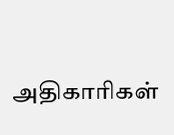அதிகாரிகள்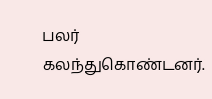பலர் கலந்துகொண்டனர்.